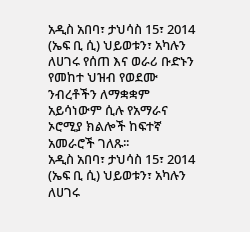አዲስ አበባ፣ ታህሳስ 15፣ 2014 (ኤፍ ቢ ሲ) ህይወቱን፣ አካሉን ለሀገሩ የሰጠ እና ወራሪ ቡድኑን የመከተ ህዝብ የወደሙ ንብረቶችን ለማቋቋም አይሳነውም ሲሉ የአማራና ኦሮሚያ ክልሎች ከፍተኛ አመራሮች ገለጹ፡፡
አዲስ አበባ፣ ታህሳስ 15፣ 2014 (ኤፍ ቢ ሲ) ህይወቱን፣ አካሉን ለሀገሩ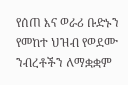የሰጠ እና ወራሪ ቡድኑን የመከተ ህዝብ የወደሙ ንብረቶችን ለማቋቋም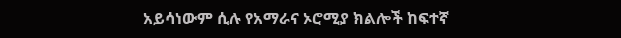አይሳነውም ሲሉ የአማራና ኦሮሚያ ክልሎች ከፍተኛ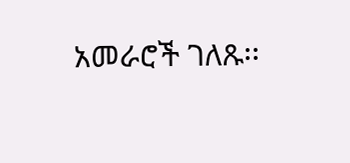አመራሮች ገለጹ፡፡